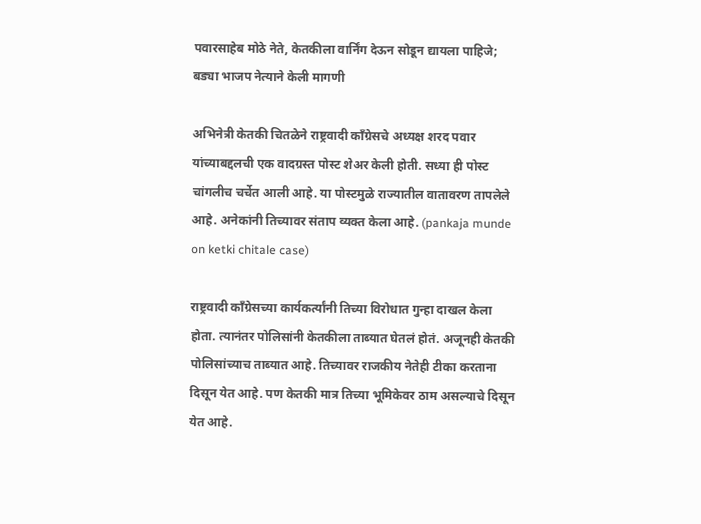पवारसाहेब मोठे नेते, केतकीला वार्निंग देऊन सोडून द्यायला पाहिजे; बड्या भाजप नेत्याने केली मागणी

अभिनेत्री केतकी चितळेने राष्ट्रवादी काँग्रेसचे अध्यक्ष शरद पवार यांच्याबद्दलची एक वादग्रस्त पोस्ट शेअर केली होती. सध्या ही पोस्ट चांगलीच चर्चेत आली आहे. या पोस्टमुळे राज्यातील वातावरण तापलेले आहे. अनेकांनी तिच्यावर संताप व्यक्त केला आहे. (pankaja munde on ketki chitale case)

राष्ट्रवादी काँग्रेसच्या कार्यकर्त्यांनी तिच्या विरोधात गुन्हा दाखल केला होता. त्यानंतर पोलिसांनी केतकीला ताब्यात घेतलं होतं. अजूनही केतकी पोलिसांच्याच ताब्यात आहे. तिच्यावर राजकीय नेतेही टीका करताना दिसून येत आहे. पण केतकी मात्र तिच्या भूमिकेवर ठाम असल्याचे दिसून येत आहे.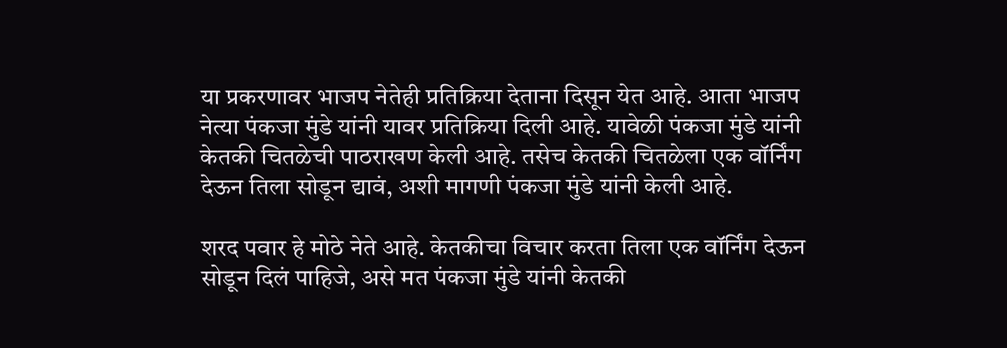या प्रकरणावर भाजप नेतेही प्रतिक्रिया देताना दिसून येत आहे. आता भाजप नेत्या पंकजा मुंडे यांनी यावर प्रतिक्रिया दिली आहे. यावेळी पंकजा मुंडे यांनी केतकी चितळेची पाठराखण केली आहे. तसेच केतकी चितळेला एक वॉर्निंग देऊन तिला सोडून द्यावं, अशी मागणी पंकजा मुंडे यांनी केली आहे.

शरद पवार हे मोठे नेते आहे. केतकीचा विचार करता तिला एक वॉर्निंग देऊन सोडून दिलं पाहिजे, असे मत पंकजा मुंडे यांनी केतकी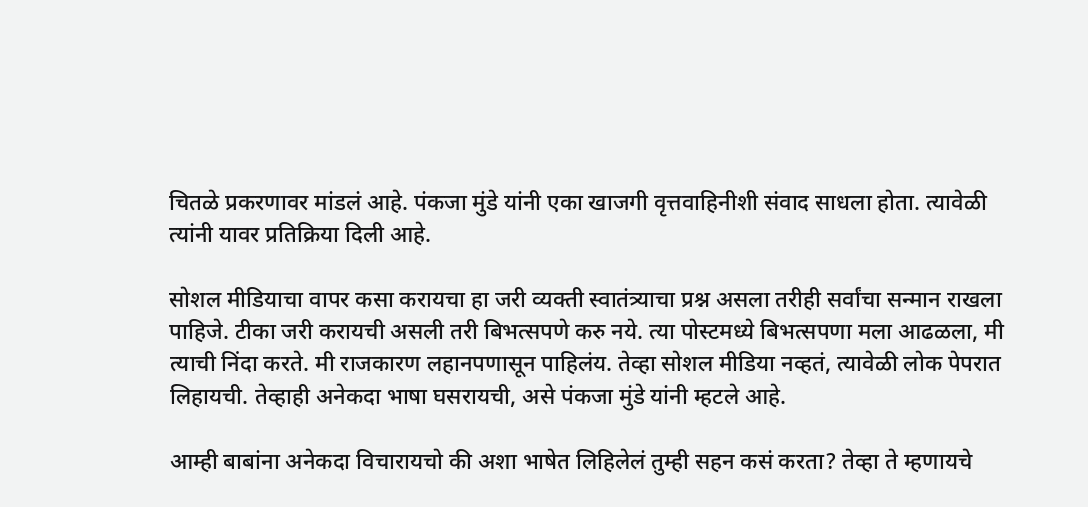चितळे प्रकरणावर मांडलं आहे. पंकजा मुंडे यांनी एका खाजगी वृत्तवाहिनीशी संवाद साधला होता. त्यावेळी त्यांनी यावर प्रतिक्रिया दिली आहे.

सोशल मीडियाचा वापर कसा करायचा हा जरी व्यक्ती स्वातंत्र्याचा प्रश्न असला तरीही सर्वांचा सन्मान राखला पाहिजे. टीका जरी करायची असली तरी बिभत्सपणे करु नये. त्या पोस्टमध्ये बिभत्सपणा मला आढळला, मी त्याची निंदा करते. मी राजकारण लहानपणासून पाहिलंय. तेव्हा सोशल मीडिया नव्हतं, त्यावेळी लोक पेपरात लिहायची. तेव्हाही अनेकदा भाषा घसरायची, असे पंकजा मुंडे यांनी म्हटले आहे.

आम्ही बाबांना अनेकदा विचारायचो की अशा भाषेत लिहिलेलं तुम्ही सहन कसं करता? तेव्हा ते म्हणायचे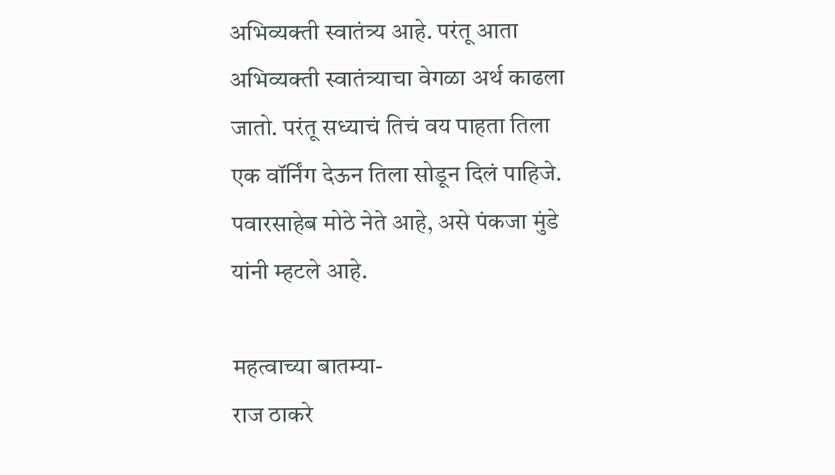अभिव्यक्ती स्वातंत्र्य आहे. परंतू आता अभिव्यक्ती स्वातंत्र्याचा वेगळा अर्थ काढला जातो. परंतू सध्याचं तिचं वय पाहता तिला एक वॉर्निंग देऊन तिला सोडून दिलं पाहिजे. पवारसाहेब मोठे नेते आहे, असे पंकजा मुंडे यांनी म्हटले आहे.

महत्वाच्या बातम्या-
राज ठाकरे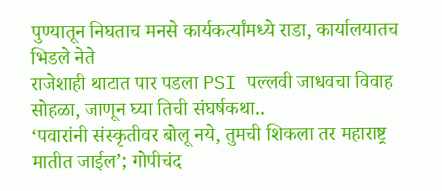पुण्यातून निघताच मनसे कार्यकर्त्यांमध्ये राडा, कार्यालयातच भिडले नेते
राजेशाही थाटात पार पडला PSI पल्लवी जाधवचा विवाह सोहळा, जाणून घ्या तिची संघर्षकथा..
‘पवारांनी संस्कृतीवर बोलू नये, तुमची शिकला तर महाराष्ट्र मातीत जाईल’; गोपीचंद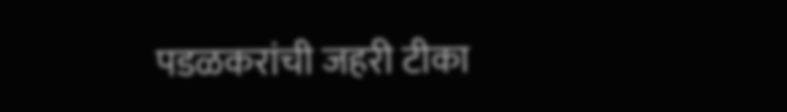पडळकरांची जहरी टीका